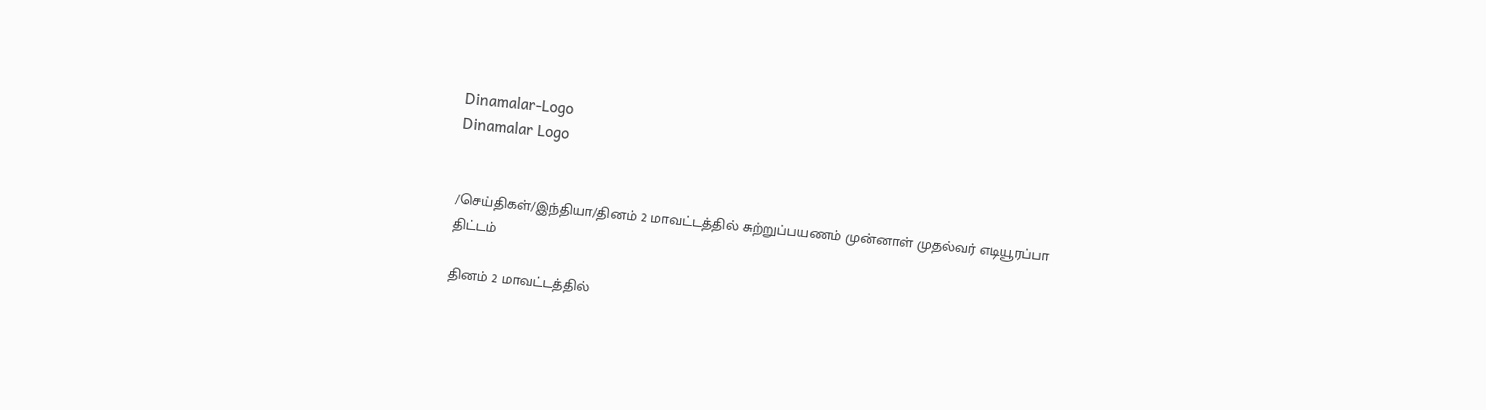Dinamalar-Logo
Dinamalar Logo


/செய்திகள்/இந்தியா/தினம் 2 மாவட்டத்தில் சுற்றுப்பயணம் முன்னாள் முதல்வர் எடியூரப்பா திட்டம்

தினம் 2 மாவட்டத்தில்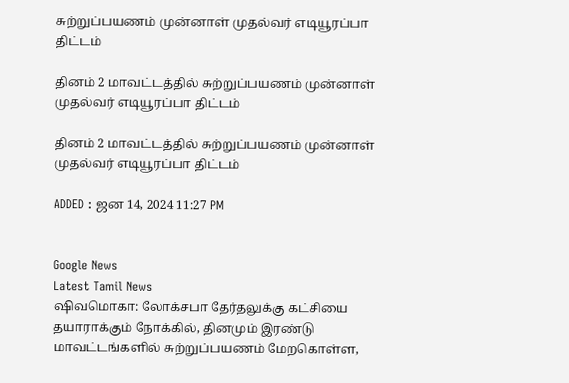சுற்றுப்பயணம் முன்னாள் முதல்வர் எடியூரப்பா திட்டம்

தினம் 2 மாவட்டத்தில் சுற்றுப்பயணம் முன்னாள் முதல்வர் எடியூரப்பா திட்டம்

தினம் 2 மாவட்டத்தில் சுற்றுப்பயணம் முன்னாள் முதல்வர் எடியூரப்பா திட்டம்

ADDED : ஜன 14, 2024 11:27 PM


Google News
Latest Tamil News
ஷிவமொகா: லோக்சபா தேர்தலுக்கு கட்சியை தயாராக்கும் நோக்கில், தினமும் இரண்டு மாவட்டங்களில் சுற்றுப்பயணம் மேறகொள்ள,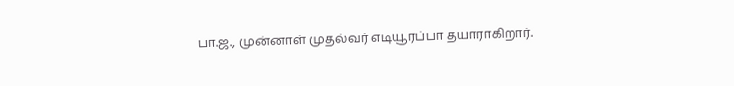பா.ஜ., முன்னாள் முதல்வர் எடியூரப்பா தயாராகிறார்.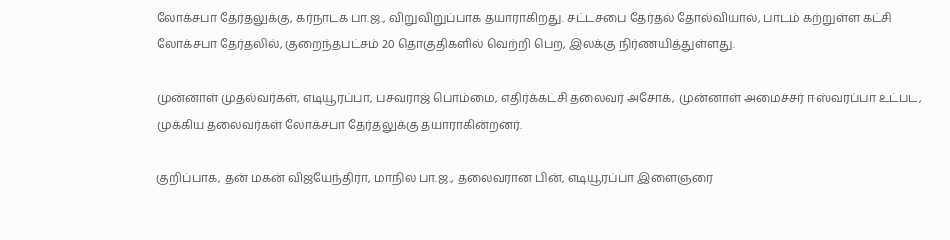லோக்சபா தேர்தலுக்கு, கர்நாடக பா.ஜ., விறுவிறுப்பாக தயாராகிறது. சட்டசபை தேர்தல் தோல்வியால், பாடம் கற்றுள்ள கட்சி லோக்சபா தேர்தலில், குறைந்தபட்சம் 20 தொகுதிகளில் வெற்றி பெற, இலக்கு நிர்ணயித்துள்ளது.

முன்னாள் முதல்வர்கள், எடியூரப்பா, பசவராஜ் பொம்மை, எதிர்க்கட்சி தலைவர் அசோக், முன்னாள் அமைச்சர் ஈஸ்வரப்பா உட்பட, முக்கிய தலைவர்கள் லோக்சபா தேர்தலுக்கு தயாராகின்றனர்.

குறிப்பாக, தன் மகன் விஜயேந்திரா, மாநில பா.ஜ., தலைவரான பின், எடியூரப்பா இளைஞரை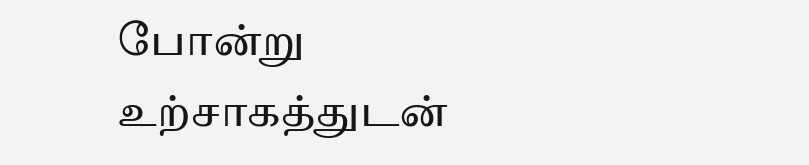போன்று உற்சாகத்துடன்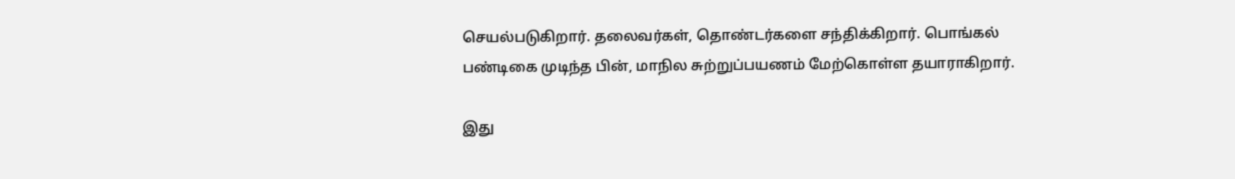செயல்படுகிறார். தலைவர்கள், தொண்டர்களை சந்திக்கிறார். பொங்கல் பண்டிகை முடிந்த பின், மாநில சுற்றுப்பயணம் மேற்கொள்ள தயாராகிறார்.

இது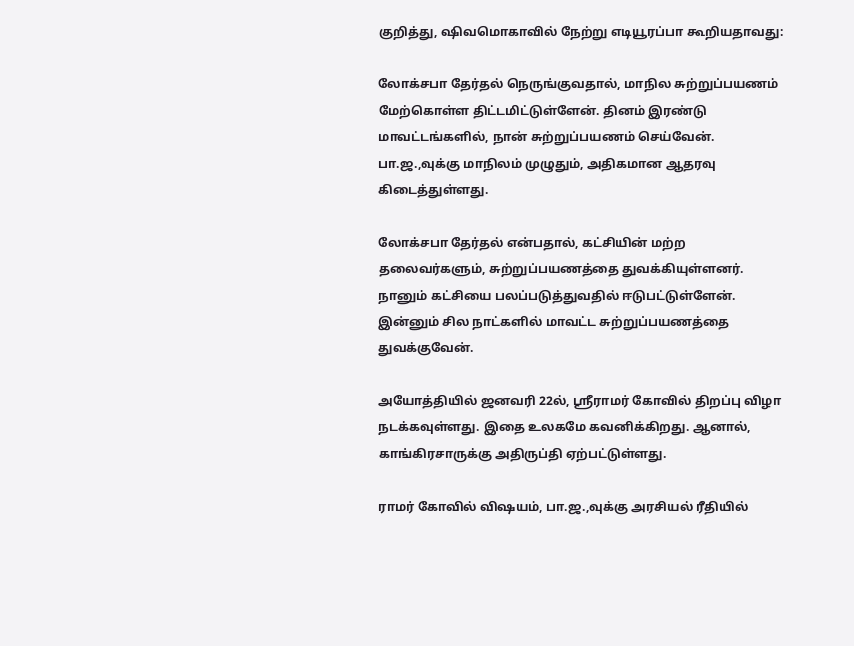குறித்து, ஷிவமொகாவில் நேற்று எடியூரப்பா கூறியதாவது:

லோக்சபா தேர்தல் நெருங்குவதால், மாநில சுற்றுப்பயணம் மேற்கொள்ள திட்டமிட்டுள்ளேன். தினம் இரண்டு மாவட்டங்களில், நான் சுற்றுப்பயணம் செய்வேன். பா.ஜ.,வுக்கு மாநிலம் முழுதும், அதிகமான ஆதரவு கிடைத்துள்ளது.

லோக்சபா தேர்தல் என்பதால், கட்சியின் மற்ற தலைவர்களும், சுற்றுப்பயணத்தை துவக்கியுள்ளனர். நானும் கட்சியை பலப்படுத்துவதில் ஈடுபட்டுள்ளேன். இன்னும் சில நாட்களில் மாவட்ட சுற்றுப்பயணத்தை துவக்குவேன்.

அயோத்தியில் ஜனவரி 22ல், ஸ்ரீராமர் கோவில் திறப்பு விழா நடக்கவுள்ளது. இதை உலகமே கவனிக்கிறது. ஆனால், காங்கிரசாருக்கு அதிருப்தி ஏற்பட்டுள்ளது.

ராமர் கோவில் விஷயம், பா.ஜ.,வுக்கு அரசியல் ரீதியில்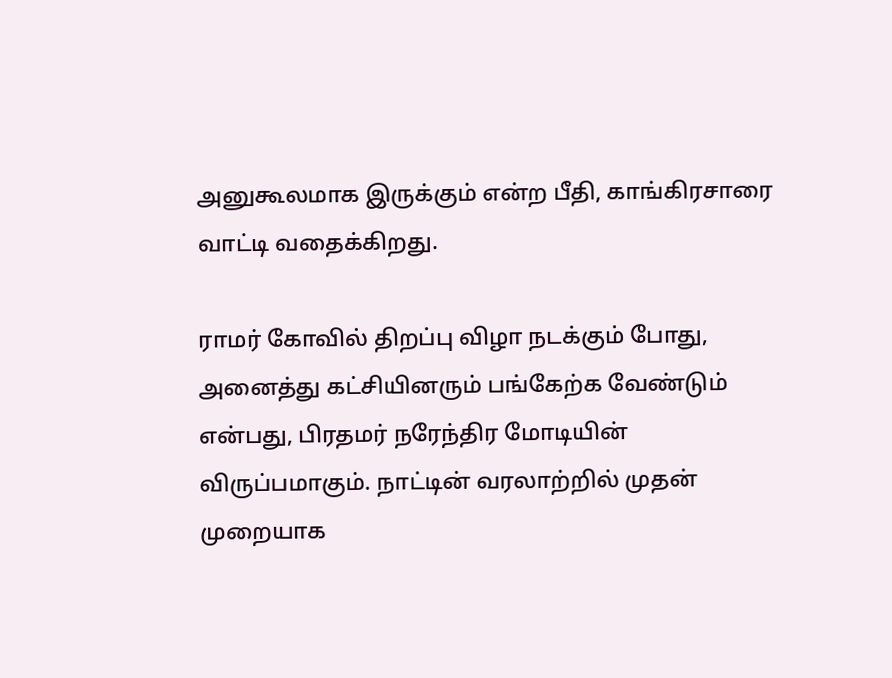அனுகூலமாக இருக்கும் என்ற பீதி, காங்கிரசாரை வாட்டி வதைக்கிறது.

ராமர் கோவில் திறப்பு விழா நடக்கும் போது, அனைத்து கட்சியினரும் பங்கேற்க வேண்டும் என்பது, பிரதமர் நரேந்திர மோடியின் விருப்பமாகும். நாட்டின் வரலாற்றில் முதன் முறையாக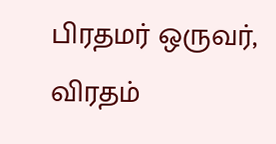பிரதமர் ஒருவர், விரதம்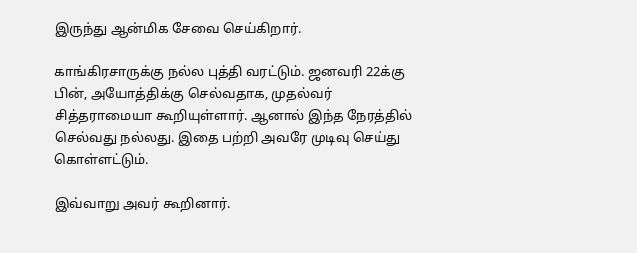இருந்து ஆன்மிக சேவை செய்கிறார்.

காங்கிரசாருக்கு நல்ல புத்தி வரட்டும். ஜனவரி 22க்கு பின், அயோத்திக்கு செல்வதாக, முதல்வர் சித்தராமையா கூறியுள்ளார். ஆனால் இந்த நேரத்தில் செல்வது நல்லது. இதை பற்றி அவரே முடிவு செய்து கொள்ளட்டும்.

இவ்வாறு அவர் கூறினார்.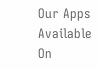Our Apps Available On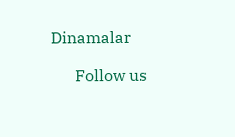Dinamalar

      Follow us